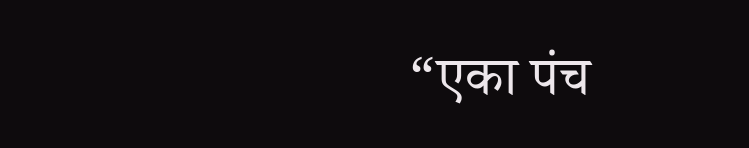“एका पंच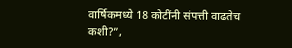वार्षिकमध्ये 18 कोटींनी संपत्ती वाढतेच कशी?”,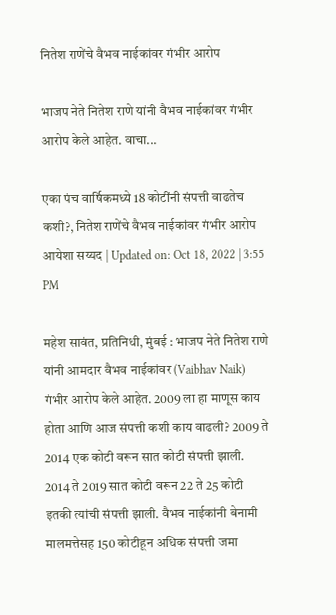नितेश राणेंचे वैभव नाईकांवर गंभीर आरोप

भाजप नेते नितेश राणे यांनी वैभव नाईकांवर गंभीर आरोप केले आहेत. वाचा...

एका पंच वार्षिकमध्ये 18 कोटींनी संपत्ती वाढतेच कशी?, नितेश राणेंचे वैभव नाईकांवर गंभीर आरोप
आयेशा सय्यद | Updated on: Oct 18, 2022 | 3:55 PM

महेश सावंत, प्रतिनिधी, मुंबई : भाजप नेते नितेश राणे यांनी आमदार वैभव नाईकांवर (Vaibhav Naik) गंभीर आरोप केले आहेत. 2009 ला हा माणूस काय होता आणि आज संपत्ती कशी काय वाढली? 2009 ते 2014 एक कोटी वरून सात कोटी संपत्ती झाली. 2014 ते 2019 सात कोटी वरून 22 ते 25 कोटी इतकी त्यांची संपत्ती झाली. वैभव नाईकांनी बेनामी मालमत्तेसह 150 कोटीहून अधिक संपत्ती जमा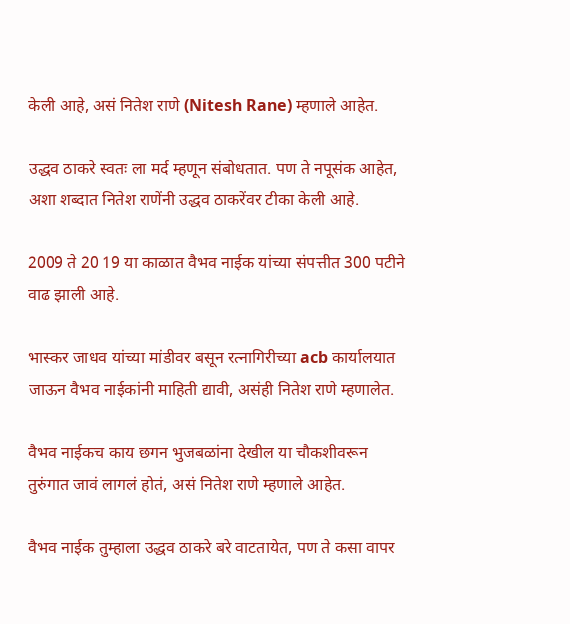केली आहे, असं नितेश राणे (Nitesh Rane) म्हणाले आहेत.

उद्धव ठाकरे स्वतः ला मर्द म्हणून संबोधतात. पण ते नपूसंक आहेत, अशा शब्दात नितेश राणेंनी उद्धव ठाकरेंवर टीका केली आहे.

2009 ते 20 19 या काळात वैभव नाईक यांच्या संपत्तीत 300 पटीने वाढ झाली आहे.

भास्कर जाधव यांच्या मांडीवर बसून रत्नागिरीच्या acb कार्यालयात जाऊन वैभव नाईकांनी माहिती द्यावी, असंही नितेश राणे म्हणालेत.

वैभव नाईकच काय छगन भुजबळांना देखील या चौकशीवरून तुरुंगात जावं लागलं होतं, असं नितेश राणे म्हणाले आहेत.

वैभव नाईक तुम्हाला उद्धव ठाकरे बरे वाटतायेत, पण ते कसा वापर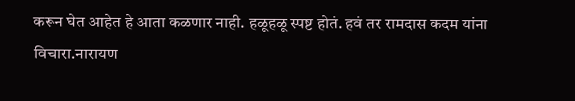करून घेत आहेत हे आता कळणार नाही. हळूहळू स्पष्ट होतं. हवं तर रामदास कदम यांना विचारा.नारायण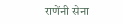राणेंनी सेना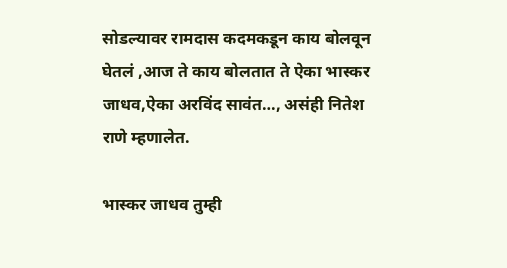सोडल्यावर रामदास कदमकडून काय बोलवून घेतलं ,आज ते काय बोलतात ते ऐका भास्कर जाधव,ऐका अरविंद सावंत…, असंही नितेश राणे म्हणालेत.

भास्कर जाधव तुम्ही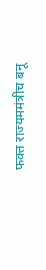फक्त राज्यममंत्रीच बनू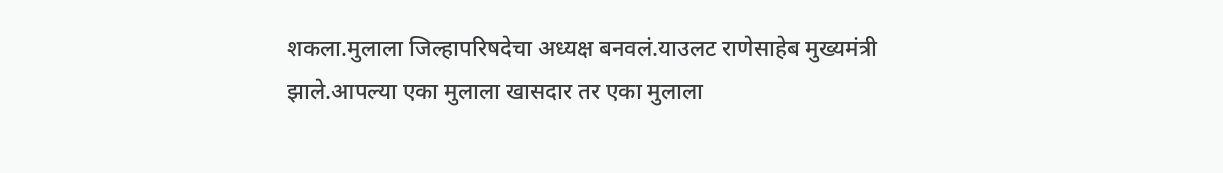शकला.मुलाला जिल्हापरिषदेचा अध्यक्ष बनवलं.याउलट राणेसाहेब मुख्यमंत्री झाले.आपल्या एका मुलाला खासदार तर एका मुलाला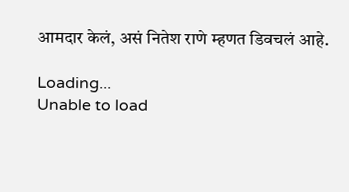आमदार केलं, असं नितेश राणे म्हणत डिवचलं आहे.

Loading...
Unable to load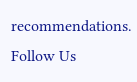recommendations.
Follow Us